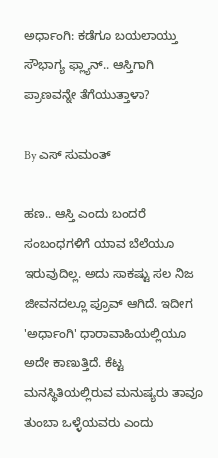ಅರ್ಧಾಂಗಿ: ಕಡೆಗೂ ಬಯಲಾಯ್ತು ಸೌಭಾಗ್ಯ ಫ್ಲ್ಯಾನ್.. ಆಸ್ತಿಗಾಗಿ ಪ್ರಾಣವನ್ನೇ ತೆಗೆಯುತ್ತಾಳಾ?

By ಎಸ್ ಸುಮಂತ್

ಹಣ.. ಆಸ್ತಿ ಎಂದು ಬಂದರೆ ಸಂಬಂಧಗಳಿಗೆ ಯಾವ ಬೆಲೆಯೂ ಇರುವುದಿಲ್ಲ. ಅದು ಸಾಕಷ್ಟು ಸಲ ನಿಜ ಜೀವನದಲ್ಲೂ ಪ್ರೂವ್ ಆಗಿದೆ. ಇದೀಗ 'ಅರ್ಧಾಂಗಿ' ಧಾರಾವಾಹಿಯಲ್ಲಿಯೂ ಅದೇ ಕಾಣುತ್ತಿದೆ. ಕೆಟ್ಟ ಮನಸ್ಥಿತಿಯಲ್ಲಿರುವ ಮನುಷ್ಯರು ತಾವೂ ತುಂಬಾ ಒಳ್ಳೆಯವರು ಎಂದು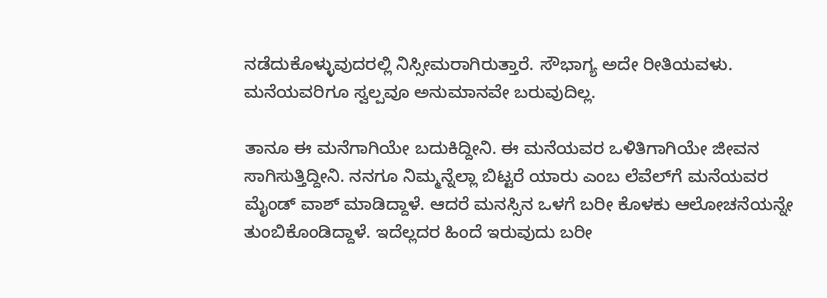ನಡೆದುಕೊಳ್ಳುವುದರಲ್ಲಿ ನಿಸ್ಸೀಮರಾಗಿರುತ್ತಾರೆ. ಸೌಭಾಗ್ಯ ಅದೇ ರೀತಿಯವಳು. ಮನೆಯವರಿಗೂ ಸ್ವಲ್ಪವೂ ಅನುಮಾನವೇ ಬರುವುದಿಲ್ಲ.

ತಾನೂ ಈ ಮನೆಗಾಗಿಯೇ ಬದುಕಿದ್ದೀನಿ. ಈ ಮನೆಯವರ ಒಳಿತಿಗಾಗಿಯೇ ಜೀವನ ಸಾಗಿಸುತ್ತಿದ್ದೀನಿ. ನನಗೂ ನಿಮ್ಮನ್ನೆಲ್ಲಾ ಬಿಟ್ಟರೆ ಯಾರು ಎಂಬ ಲೆವೆಲ್‌ಗೆ ಮನೆಯವರ ಮೈಂಡ್ ವಾಶ್ ಮಾಡಿದ್ದಾಳೆ. ಆದರೆ ಮನಸ್ಸಿನ ಒಳಗೆ ಬರೀ ಕೊಳಕು ಆಲೋಚನೆಯನ್ನೇ ತುಂಬಿಕೊಂಡಿದ್ದಾಳೆ. ಇದೆಲ್ಲದರ ಹಿಂದೆ ಇರುವುದು ಬರೀ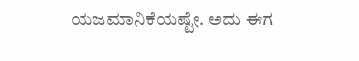ಯಜಮಾನಿಕೆಯಷ್ಟೇ. ಅದು ಈಗ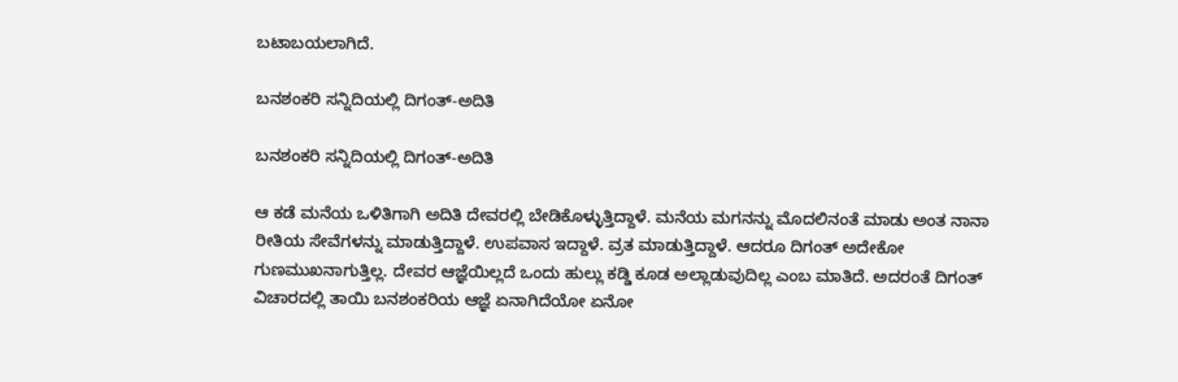ಬಟಾಬಯಲಾಗಿದೆ.

ಬನಶಂಕರಿ ಸನ್ನಿದಿಯಲ್ಲಿ ದಿಗಂತ್-ಅದಿತಿ

ಬನಶಂಕರಿ ಸನ್ನಿದಿಯಲ್ಲಿ ದಿಗಂತ್-ಅದಿತಿ

ಆ ಕಡೆ ಮನೆಯ ಒಳಿತಿಗಾಗಿ ಅದಿತಿ ದೇವರಲ್ಲಿ ಬೇಡಿಕೊಳ್ಳುತ್ತಿದ್ದಾಳೆ. ಮನೆಯ ಮಗನನ್ನು ಮೊದಲಿನಂತೆ ಮಾಡು ಅಂತ ನಾನಾ ರೀತಿಯ ಸೇವೆಗಳನ್ನು ಮಾಡುತ್ತಿದ್ದಾಳೆ. ಉಪವಾಸ ಇದ್ದಾಳೆ. ವ್ರತ ಮಾಡುತ್ತಿದ್ದಾಳೆ. ಆದರೂ ದಿಗಂತ್ ಅದೇಕೋ ಗುಣಮುಖನಾಗುತ್ತಿಲ್ಲ. ದೇವರ ಆಜ್ಞೆಯಿಲ್ಲದೆ ಒಂದು ಹುಲ್ಲು ಕಡ್ಡಿ ಕೂಡ ಅಲ್ಲಾಡುವುದಿಲ್ಲ ಎಂಬ ಮಾತಿದೆ. ಅದರಂತೆ ದಿಗಂತ್ ವಿಚಾರದಲ್ಲಿ ತಾಯಿ ಬನಶಂಕರಿಯ ಆಜ್ಞೆ ಏನಾಗಿದೆಯೋ ಏನೋ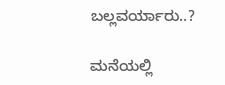ಬಲ್ಲವರ್ಯಾರು..?

ಮನೆಯಲ್ಲಿ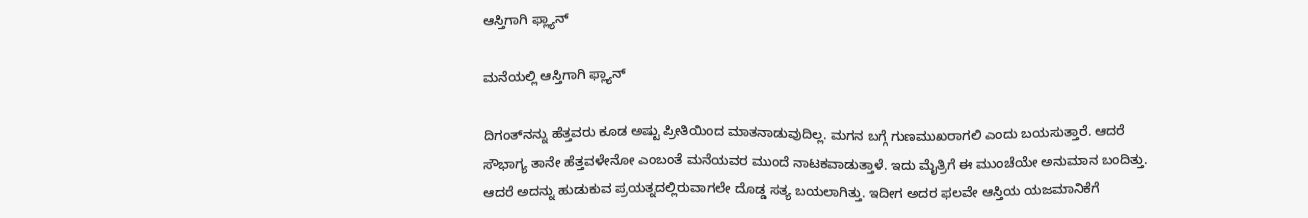ಆಸ್ತಿಗಾಗಿ ಫ್ಲ್ಯಾನ್

ಮನೆಯಲ್ಲಿ ಆಸ್ತಿಗಾಗಿ ಫ್ಲ್ಯಾನ್

ದಿಗಂತ್‌ನನ್ನು ಹೆತ್ತವರು ಕೂಡ ಅಷ್ಟು ಪ್ರೀತಿಯಿಂದ ಮಾತನಾಡುವುದಿಲ್ಲ. ಮಗನ ಬಗ್ಗೆ ಗುಣಮುಖರಾಗಲಿ ಎಂದು ಬಯಸುತ್ತಾರೆ. ಆದರೆ ಸೌಭಾಗ್ಯ ತಾನೇ ಹೆತ್ತವಳೇನೋ ಎಂಬಂತೆ ಮನೆಯವರ ಮುಂದೆ ನಾಟಕವಾಡುತ್ತಾಳೆ. ಇದು ಮೈತ್ರಿಗೆ ಈ ಮುಂಚೆಯೇ ಅನುಮಾನ ಬಂದಿತ್ತು. ಆದರೆ ಅದನ್ನು ಹುಡುಕುವ ಪ್ರಯತ್ನದಲ್ಲಿರುವಾಗಲೇ ದೊಡ್ಡ ಸತ್ಯ ಬಯಲಾಗಿತ್ತು. ಇದೀಗ ಅದರ ಫಲವೇ ಆಸ್ತಿಯ ಯಜಮಾನಿಕೆಗೆ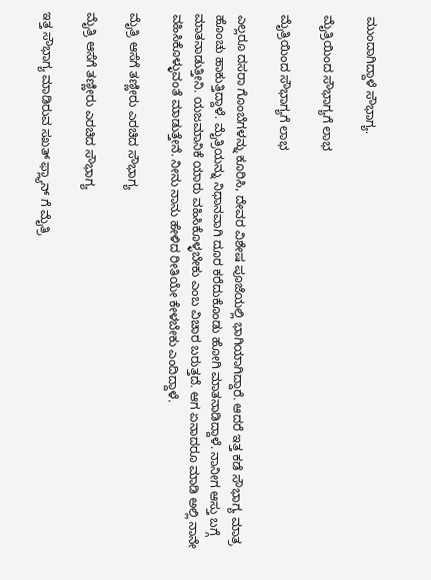ಮುಂದಾಗಿದ್ದಾಳೆ ಸೌಭಾಗ್ಯ.

ಮೈತ್ರಿಯಿಂದ ಸೌಭಾಗ್ಯಗೆ ಲಾಭ

ಮೈತ್ರಿಯಿಂದ ಸೌಭಾಗ್ಯಗೆ ಲಾಭ

ಎಲ್ಲರೂ ದಸರಾ ಗೊಂಬೆಗಳನ್ನು ಕೂರಿಸಿ, ದೇವರ ವಿಶೇಷ ಪೂಜೆಯಲ್ಲಿ ಭಾಗಿಯಾಗಿದ್ದಾರೆ. ಆದರೆ ಇತ್ತ ಕಡೆ ಸೌಭಾಗ್ಯ ಮಾತ್ರ ಹೊಂಚು ಹಾಕುತ್ತಿದ್ದಾಳೆ. ಮೈತ್ರಿಯನ್ನು ನಿಧಾನವಾಗಿ ದೂರ ಕರೆದುಕೊಂಡು ಹೋಗಿ ಮಾತನಾಡಿದ್ದಾಳೆ. ನಾನೀಗ ಆಸ್ತು ಬಗ್ಗೆ ಮಾತನಾಡುತ್ತೀನಿ. ಯಜಮಾನಿಕೆ ಯಾರು ವಹಿಸಿಕೊಳ್ಳಬೇಕು ಎಂಬ ವಿಚಾರ ಬರುತ್ತದೆ. ಆಗ ಏನಾದರೂ ಮಾಡಿ ಅಲ್ಲಿ ನಾನೇ ವಹಿಸಿಕೊಳ್ಳುವಂತೆ ಮಾಡುತ್ತೇನೆ. ನೀನು ನಾನು ಹೇಳಿದ ರೀತಿಯೇ ಕೇಳಬೇಕು ಎಂದಿದ್ದಾಳೆ.

ಮೈತ್ರಿ ಆಸೆಗೆ ತಣ್ಣೀರು ಎರಚಿದ ಸೌಭಾಗ್ಯ

ಮೈತ್ರಿ ಆಸೆಗೆ ತಣ್ಣೀರು ಎರಚಿದ ಸೌಭಾಗ್ಯ

ಇತ್ತ ಸೌಭಾಗ್ಯ ಮಾಡಿರುವ ಸಖತ್ ಫ್ಲ್ಯಾನ್ ಗೆ ಮೈತ್ರಿ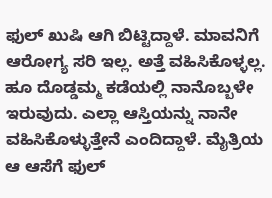ಫುಲ್ ಖುಷಿ ಆಗಿ ಬಿಟ್ಟಿದ್ದಾಳೆ. ಮಾವನಿಗೆ ಆರೋಗ್ಯ ಸರಿ ಇಲ್ಲ. ಅತ್ತೆ ವಹಿಸಿಕೊಳ್ಳಲ್ಲ. ಹೂ ದೊಡ್ಡಮ್ಮ ಕಡೆಯಲ್ಲಿ ನಾನೊಬ್ಬಳೇ ಇರುವುದು. ಎಲ್ಲಾ ಆಸ್ತಿಯನ್ನು ನಾನೇ ವಹಿಸಿಕೊಳ್ಳುತ್ತೇನೆ ಎಂದಿದ್ದಾಳೆ. ಮೈತ್ರಿಯ ಆ ಆಸೆಗೆ ಫುಲ್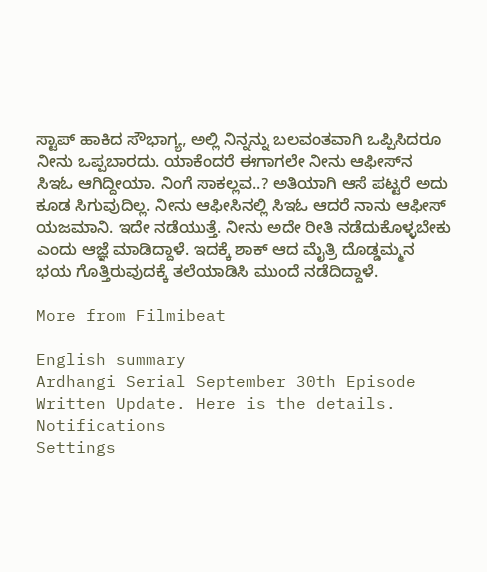ಸ್ಟಾಪ್ ಹಾಕಿದ ಸೌಭಾಗ್ಯ, ಅಲ್ಲಿ ನಿನ್ನನ್ನು ಬಲವಂತವಾಗಿ ಒಪ್ಪಿಸಿದರೂ ನೀನು ಒಪ್ಪಬಾರದು. ಯಾಕೆಂದರೆ ಈಗಾಗಲೇ ನೀನು ಆಫೀಸ್‌ನ ಸಿಇಓ ಆಗಿದ್ದೀಯಾ. ನಿಂಗೆ ಸಾಕಲ್ಲವ..? ಅತಿಯಾಗಿ ಆಸೆ ಪಟ್ಟರೆ ಅದು ಕೂಡ ಸಿಗುವುದಿಲ್ಲ. ನೀನು ಆಫೀಸಿನಲ್ಲಿ ಸಿಇಓ ಆದರೆ ನಾನು ಆಫೀಸ್ ಯಜಮಾನಿ. ಇದೇ ನಡೆಯುತ್ತೆ. ನೀನು ಅದೇ ರೀತಿ ನಡೆದುಕೊಳ್ಳಬೇಕು ಎಂದು ಆಜ್ಞೆ ಮಾಡಿದ್ದಾಳೆ. ಇದಕ್ಕೆ ಶಾಕ್ ಆದ ಮೈತ್ರಿ ದೊಡ್ಡಮ್ಮನ ಭಯ ಗೊತ್ತಿರುವುದಕ್ಕೆ ತಲೆಯಾಡಿಸಿ ಮುಂದೆ ನಡೆದಿದ್ದಾಳೆ.

More from Filmibeat

English summary
Ardhangi Serial September 30th Episode Written Update. Here is the details.
Notifications
Settings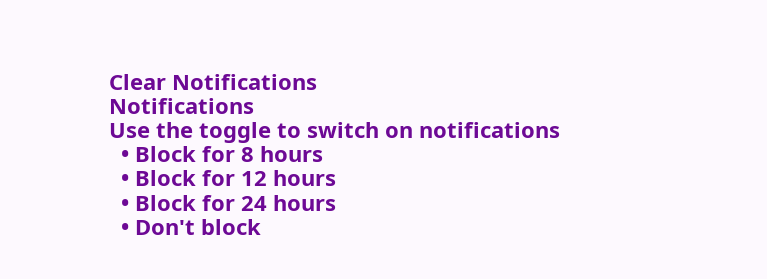Clear Notifications
Notifications
Use the toggle to switch on notifications
  • Block for 8 hours
  • Block for 12 hours
  • Block for 24 hours
  • Don't block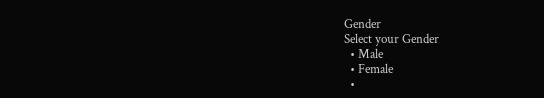Gender
Select your Gender
  • Male
  • Female
  •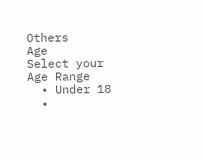Others
Age
Select your Age Range
  • Under 18
  •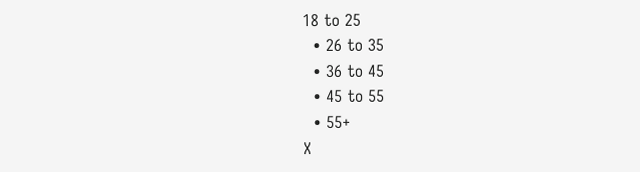18 to 25
  • 26 to 35
  • 36 to 45
  • 45 to 55
  • 55+
X